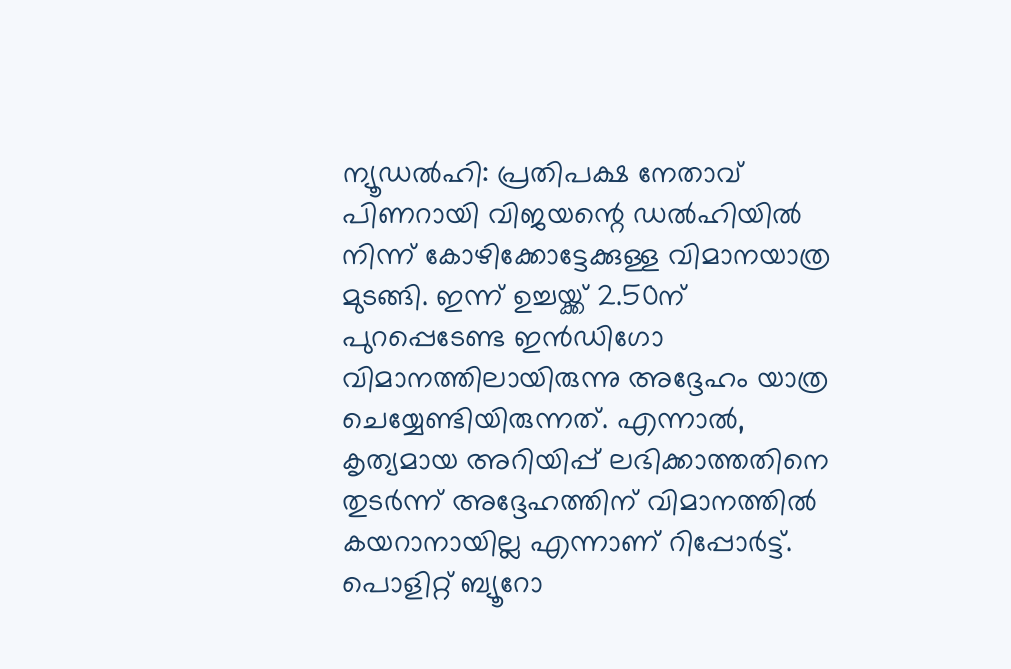ന്യൂഡൽഹി: പ്രതിപക്ഷ നേതാവ് പിണറായി വിജയന്റെ ഡൽഹിയിൽ നിന്ന് കോഴിക്കോട്ടേക്കുള്ള വിമാനയാത്ര മുടങ്ങി. ഇന്ന് ഉച്ചയ്ക്ക് 2.50ന് പുറപ്പെടേണ്ട ഇൻഡിഗോ വിമാനത്തിലായിരുന്നു അദ്ദേഹം യാത്ര ചെയ്യേണ്ടിയിരുന്നത്. എന്നാൽ, കൃത്യമായ അറിയിപ്പ് ലഭിക്കാത്തതിനെ തുടർന്ന് അദ്ദേഹത്തിന് വിമാനത്തിൽ കയറാനായില്ല എന്നാണ് റിപ്പോർട്ട്.
പൊളിറ്റ് ബ്യൂറോ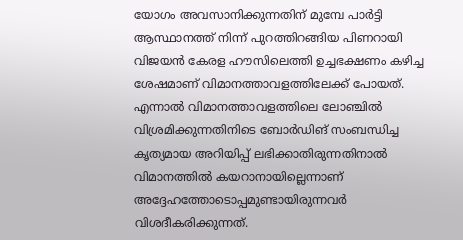യോഗം അവസാനിക്കുന്നതിന് മുമ്പേ പാർട്ടി ആസ്ഥാനത്ത് നിന്ന് പുറത്തിറങ്ങിയ പിണറായി വിജയൻ കേരള ഹൗസിലെത്തി ഉച്ചഭക്ഷണം കഴിച്ച ശേഷമാണ് വിമാനത്താവളത്തിലേക്ക് പോയത്. എന്നാൽ വിമാനത്താവളത്തിലെ ലോഞ്ചിൽ വിശ്രമിക്കുന്നതിനിടെ ബോർഡിങ് സംബന്ധിച്ച കൃത്യമായ അറിയിപ്പ് ലഭിക്കാതിരുന്നതിനാൽ വിമാനത്തിൽ കയറാനായില്ലെന്നാണ് അദ്ദേഹത്തോടൊപ്പമുണ്ടായിരുന്നവർ വിശദീകരിക്കുന്നത്.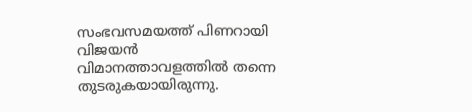സംഭവസമയത്ത് പിണറായി വിജയൻ വിമാനത്താവളത്തിൽ തന്നെ തുടരുകയായിരുന്നു.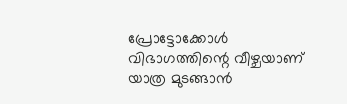പ്രോട്ടോക്കോൾ വിഭാഗത്തിന്റെ വീഴ്ചയാണ് യാത്ര മുടങ്ങാൻ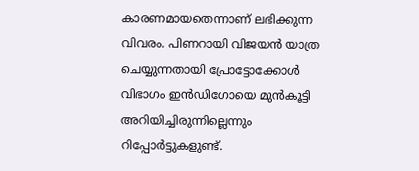കാരണമായതെന്നാണ് ലഭിക്കുന്ന വിവരം. പിണറായി വിജയൻ യാത്ര ചെയ്യുന്നതായി പ്രോട്ടോക്കോൾ വിഭാഗം ഇൻഡിഗോയെ മുൻകൂട്ടി അറിയിച്ചിരുന്നില്ലെന്നും റിപ്പോർട്ടുകളുണ്ട്.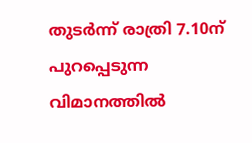തുടർന്ന് രാത്രി 7.10ന് പുറപ്പെടുന്ന വിമാനത്തിൽ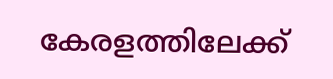കേരളത്തിലേക്ക്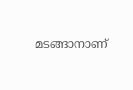മടങ്ങാനാണ്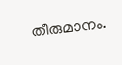തീരുമാനം.